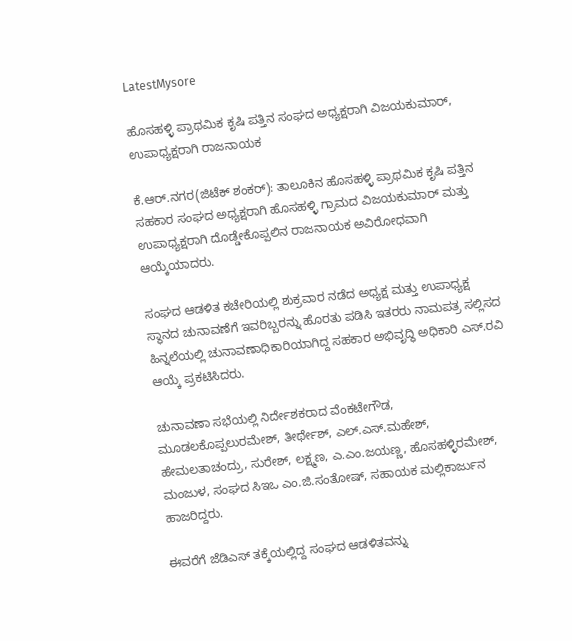LatestMysore

ಹೊಸಹಳ್ಳಿ ಪ್ರಾಥಮಿಕ ಕೃಷಿ ಪತ್ತಿನ ಸಂಘದ ಅಧ್ಯಕ್ಷರಾಗಿ ವಿಜಯಕುಮಾರ್, ಉಪಾಧ್ಯಕ್ಷರಾಗಿ ರಾಜನಾಯಕ

ಕೆ.ಆರ್.ನಗರ(ಜಿಟೆಕ್ ಶಂಕರ್): ತಾಲೂಕಿನ‌ ಹೊಸಹಳ್ಳಿ ಪ್ರಾಥಮಿಕ ಕೃಷಿ ಪತ್ತಿನ ಸಹಕಾರ ಸಂಘದ ಅಧ್ಯಕ್ಷರಾಗಿ ಹೊಸಹಳ್ಳಿ ಗ್ರಾಮದ‌ ವಿಜಯಕುಮಾರ್ ಮತ್ತು ಉಪಾಧ್ಯಕ್ಷರಾಗಿ ದೊಡ್ಡೇಕೊಪ್ಪಲಿನ ರಾಜನಾಯಕ ಅವಿರೋಧವಾಗಿ ಆಯ್ಕೆಯಾದರು.

ಸಂಘದ ಆಡಳಿತ ಕಚೇರಿಯಲ್ಲಿ ಶುಕ್ರವಾರ ನಡೆದ ಅಧ್ಯಕ್ಷ ಮತ್ತು ಉಪಾಧ್ಯಕ್ಷ ಸ್ಥಾನದ ಚುನಾವಣೆಗೆ ಇವರಿಬ್ಬರನ್ನು ಹೊರತು ಪಡಿಸಿ ಇತರರು ನಾಮಪತ್ರ ಸಲ್ಲಿಸದ ಹಿನ್ನಲೆಯಲ್ಲಿ ಚುನಾವಣಾಧಿಕಾರಿಯಾಗಿದ್ದ ಸಹಕಾರ ಅಭಿವೃದ್ಧಿ ಅಧಿಕಾರಿ ಎಸ್.ರವಿ ಆಯ್ಕೆ ಪ್ರಕಟಿಸಿದರು.

ಚುನಾವಣಾ ಸಭೆಯಲ್ಲಿ ನಿರ್ದೇಶಕರಾದ ವೆಂಕಟೇಗೌಡ, ಮೂಡಲಕೊಪ್ಪಲುರಮೇಶ್, ತೀರ್ಥೇಶ್, ಎಲ್.ಎಸ್.ಮಹೇಶ್, ಹೇಮಲತಾಚಂದ್ರು, ಸುರೇಶ್, ಲಕ್ಷ್ಮಣ, ಎ.ಎಂ.ಜಯಣ್ಣ, ಹೊಸಹಳ್ಳಿರಮೇಶ್, ಮಂಜುಳ, ಸಂಘದ ಸಿಇಒ ಎಂ.ಜಿ.ಸಂತೋಷ್, ಸಹಾಯಕ ಮಲ್ಲಿಕಾರ್ಜುನ ಹಾಜರಿದ್ದರು.

ಈವರೆಗೆ ಜೆಡಿಎಸ್ ತಕ್ಕೆಯಲ್ಲಿದ್ದ ಸಂಘದ ಆಡಳಿತವನ್ನು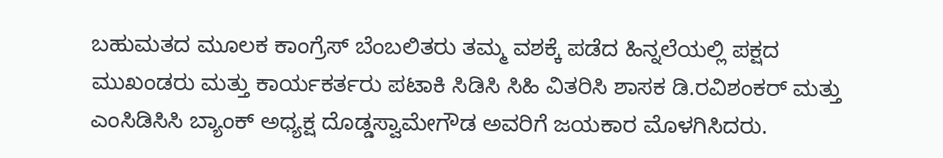ಬಹುಮತದ ಮೂಲಕ ಕಾಂಗ್ರೆಸ್ ಬೆಂಬಲಿತರು ತಮ್ಮ ವಶಕ್ಕೆ ಪಡೆದ ಹಿನ್ನಲೆಯಲ್ಲಿ ಪಕ್ಷದ ಮುಖಂಡರು ಮತ್ತು ಕಾರ್ಯಕರ್ತರು ಪಟಾಕಿ ಸಿಡಿಸಿ ಸಿಹಿ ವಿತರಿಸಿ ಶಾಸಕ ಡಿ.ರವಿಶಂಕರ್ ಮತ್ತು ಎಂಸಿಡಿಸಿಸಿ ಬ್ಯಾಂಕ್ ಅಧ್ಯಕ್ಷ ದೊಡ್ಡಸ್ವಾಮೇಗೌಡ ಅವರಿಗೆ ಜಯಕಾರ ಮೊಳಗಿಸಿದರು.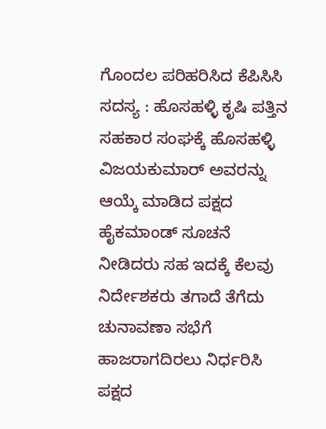ಗೊಂದಲ ಪರಿಹರಿಸಿದ ಕೆಪಿಸಿಸಿ ಸದಸ್ಯ : ಹೊಸಹಳ್ಳಿ ಕೃಷಿ ಪತ್ತಿನ ಸಹಕಾರ ಸಂಘಕ್ಕೆ ಹೊಸಹಳ್ಳಿ ವಿಜಯಕುಮಾರ್ ಅವರನ್ನು ಆಯ್ಕೆ ಮಾಡಿದ ಪಕ್ಷದ ಹೈಕಮಾಂಡ್ ಸೂಚನೆ ನೀಡಿದರು ಸಹ ಇದಕ್ಕೆ ಕೆಲವು ನಿರ್ದೇಶಕರು ತಗಾದೆ ತೆಗೆದು ಚುನಾವಣಾ ಸಭೆಗೆ ಹಾಜರಾಗದಿರಲು ನಿರ್ಧರಿಸಿ ಪಕ್ಷದ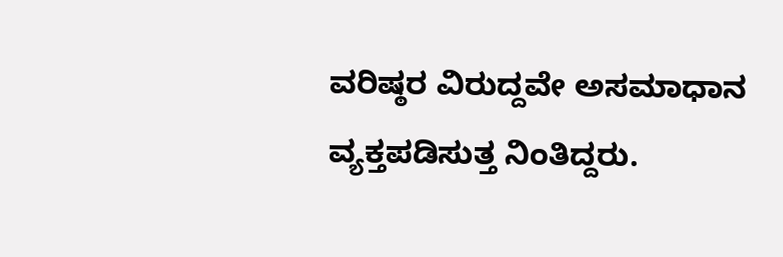ವರಿಷ್ಠರ ವಿರುದ್ದವೇ‌ ಅಸಮಾಧಾನ ವ್ಯಕ್ತಪಡಿಸುತ್ತ ನಿಂತಿದ್ದರು.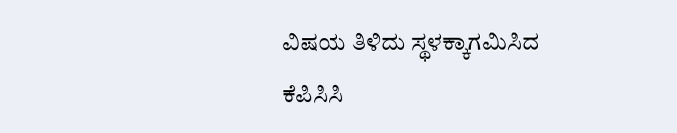ವಿಷಯ ತಿಳಿದು ಸ್ಥಳಕ್ಕಾಗಮಿಸಿದ ಕೆಪಿಸಿಸಿ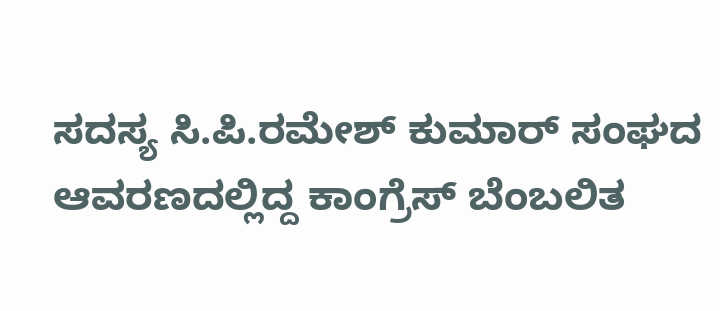ಸದಸ್ಯ‌ ಸಿ.ಪಿ.ರಮೇಶ್ ಕುಮಾರ್ ಸಂಘದ ಆವರಣದಲ್ಲಿದ್ದ ಕಾಂಗ್ರೆಸ್ ಬೆಂಬಲಿತ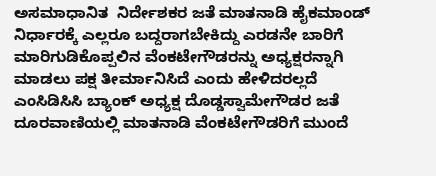ಅಸಮಾಧಾನಿತ  ನಿರ್ದೇಶಕರ ಜತೆ ಮಾತನಾಡಿ ಹೈಕಮಾಂಡ್ ನಿರ್ಧಾರಕ್ಕೆ ಎಲ್ಲರೂ ಬದ್ದರಾಗಬೇಕಿದ್ದು ಎರಡನೇ ಬಾರಿಗೆ ಮಾರಿಗುಡಿಕೊಪ್ಪಲಿನ ವೆಂಕಟೇಗೌಡರನ್ನು ಅಧ್ಯಕ್ಷರನ್ನಾಗಿ ಮಾಡಲು ಪಕ್ಷ ತೀರ್ಮಾನಿಸಿದೆ ಎಂದು ಹೇಳಿದರಲ್ಲದೆ ಎಂಸಿಡಿಸಿಸಿ ಬ್ಯಾಂಕ್ ಅಧ್ಯಕ್ಷ ದೊಡ್ಡಸ್ವಾಮೇಗೌಡರ ಜತೆ ದೂರವಾಣಿಯಲ್ಲಿ ಮಾತನಾಡಿ ವೆಂಕಟೇಗೌಡರಿಗೆ ಮುಂದೆ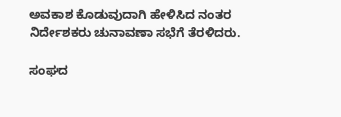ಅವಕಾಶ ಕೊಡುವುದಾಗಿ ಹೇಳಿಸಿದ‌ ನಂತರ‌ ನಿರ್ದೇಶಕರು ಚುನಾವಣಾ ಸಭೆಗೆ ತೆರಳಿದರು.

ಸಂಘದ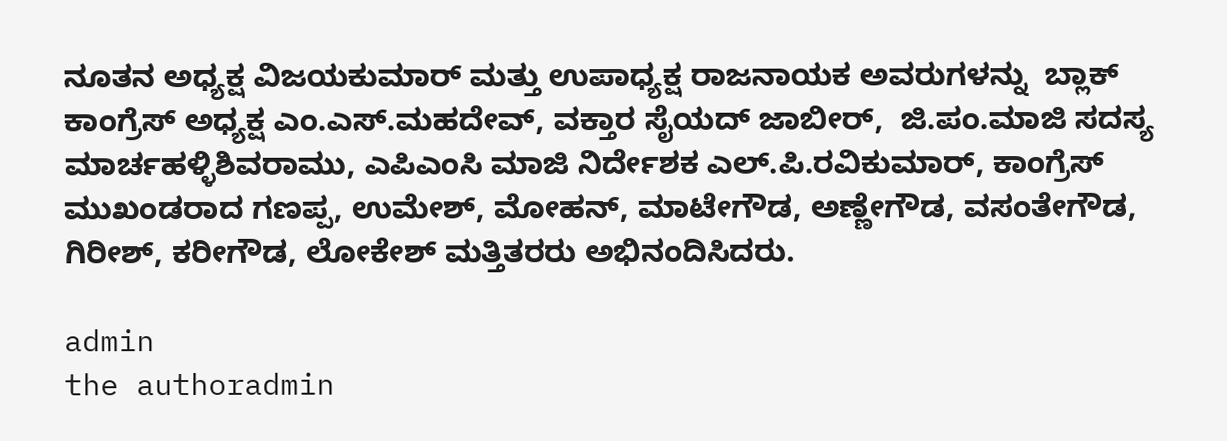ನೂತನ ಅಧ್ಯಕ್ಷ ವಿಜಯಕುಮಾರ್ ಮತ್ತು ಉಪಾಧ್ಯಕ್ಷ ರಾಜನಾಯಕ ಅವರುಗಳನ್ನು  ಬ್ಲಾಕ್ ಕಾಂಗ್ರೆಸ್ ಅಧ್ಯಕ್ಷ ಎಂ.ಎಸ್.ಮಹದೇವ್, ವಕ್ತಾರ ಸೈಯದ್ ಜಾಬೀರ್,  ಜಿ.ಪಂ.ಮಾಜಿ ಸದಸ್ಯ ಮಾರ್ಚಹಳ್ಳಿಶಿವರಾಮು, ಎಪಿಎಂಸಿ ಮಾಜಿ ನಿರ್ದೇಶಕ ಎಲ್.ಪಿ.ರವಿಕುಮಾರ್, ಕಾಂಗ್ರೆಸ್ ಮುಖಂಡರಾದ ಗಣಪ್ಪ, ಉಮೇಶ್, ಮೋಹನ್, ಮಾಟೇಗೌಡ, ಅಣ್ಣೇಗೌಡ, ವಸಂತೇಗೌಡ, ಗಿರೀಶ್, ಕರೀಗೌಡ, ಲೋಕೇಶ್ ಮತ್ತಿತರರು ಅಭಿನಂದಿಸಿದರು.

admin
the authoradmin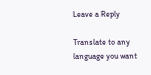Leave a Reply

Translate to any language you want